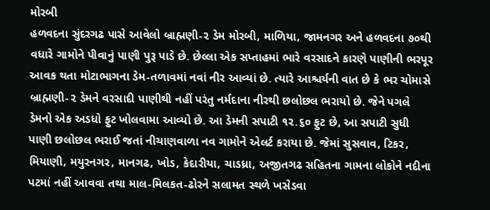મોરબી
હળવદના સુંદરગઢ પાસે આવેલો બ્રાહ્મણી-૨ ડેમ મોરબી, માળિયા, જામનગર અને હળવદના ૭૦થી વધારે ગામોને પીવાનું પાણી પુરૂ પાડે છે. છેલ્લા એક સપ્તાહમાં ભારે વરસાદને કારણે પાણીની ભરપૂર આવક થતા મોટાભાગના ડેમ-તળાવમાં નવાં નીર આવ્યાં છે. ત્યારે આશ્ચર્યની વાત છે કે ભર ચોમાસે બ્રાહ્મણી-૨ ડેમને વરસાદી પાણીથી નહીં પરંતુ નર્મદાના નીરથી છલોછલ ભરાયો છે. જેને પગલે ડેમનો એક અડધો ફુટ ખોલવામા આવ્યો છે. આ ડેમની સપાટી ૧૨.૬૦ ફુટ છે, આ સપાટી સુધી પાણી છલોછલ ભરાઈ જતાં નીચાણવાળા નવ ગામોને એલર્ટ કરાયા છે. જેમાં સુસવાવ, ટિકર, મિયાણી, મયુરનગર, માનગઢ, ખોડ, કેદારીયા, ચાડધ્રા, અજીતગઢ સહિતના ગામના લોકોને નદીના પટમાં નહીં આવવા તથા માલ-મિલકત-ઢોરને સલામત સ્થળે ખસેડવા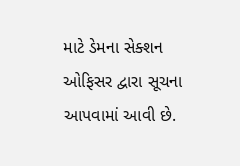માટે ડેમના સેક્શન ઓફિસર દ્વારા સૂચના આપવામાં આવી છે.